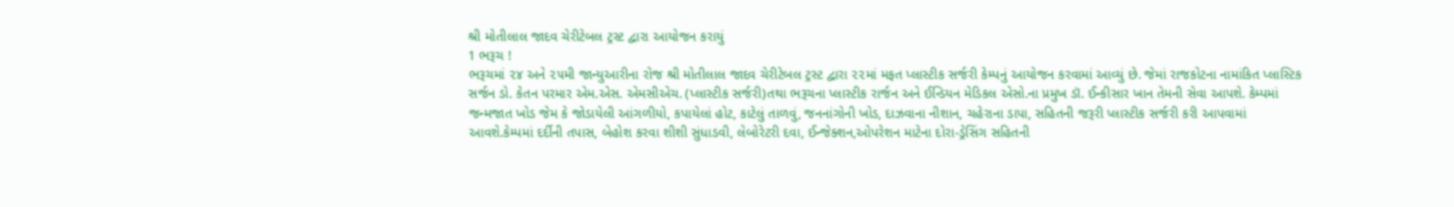શ્રી મોતીલાલ જાદવ ચેરીટેબલ ટ્રસ્ટ દ્વારા આયોજન કરાયું
1 ભરૂચ !
ભરૂચમાં ૨૪ અને ૨૫મી જાન્યુઆરીના રોજ શ્રી મોતીલાલ જાદવ ચેરીટેબલ ટ્રસ્ટ દ્વારા ૨૨માં મફત પ્લાસ્ટીક સર્જરી કેમ્પનું આયોજન કરવામાં આવ્યું છે. જેમાં રાજકોટના નામાંકિત પ્લાસ્ટિક સર્જન ડો. કેતન પરમાર એમ.એસ. એમસીએચ. (પ્લાસ્ટીક સર્જરી)તથા ભરૂચના પ્લાસ્ટીક રાર્જન અને ઈન્ડિયન મેડિકલ એસો.ના પ્રમુખ ડૉ. ઈન્કીસાર ખાન તેમની સેવા આપશે. કેમ્પમાં જન્મજાત ખોડ જેમ કે જોડાયેલી આંગળીયો, કપાયેલાં હોટ, કાટેલું તાળવું, જનનાંગોની ખોડ, દાઝવાના નીશાન, ચહેરાના ડાપા, સહિતની જરૂરી પ્લાસ્ટીક સર્જરી કરી આપવામાં આવશે.કેમ્પમાં દર્દીની તપાસ, બેહોશ કરવા શીશી સુંધાડવી, લેબોરેટરી દવા, ઈન્જેક્શન,ઓપરેશન માટેના દોરા-ડ્રેસિંગ સહિતની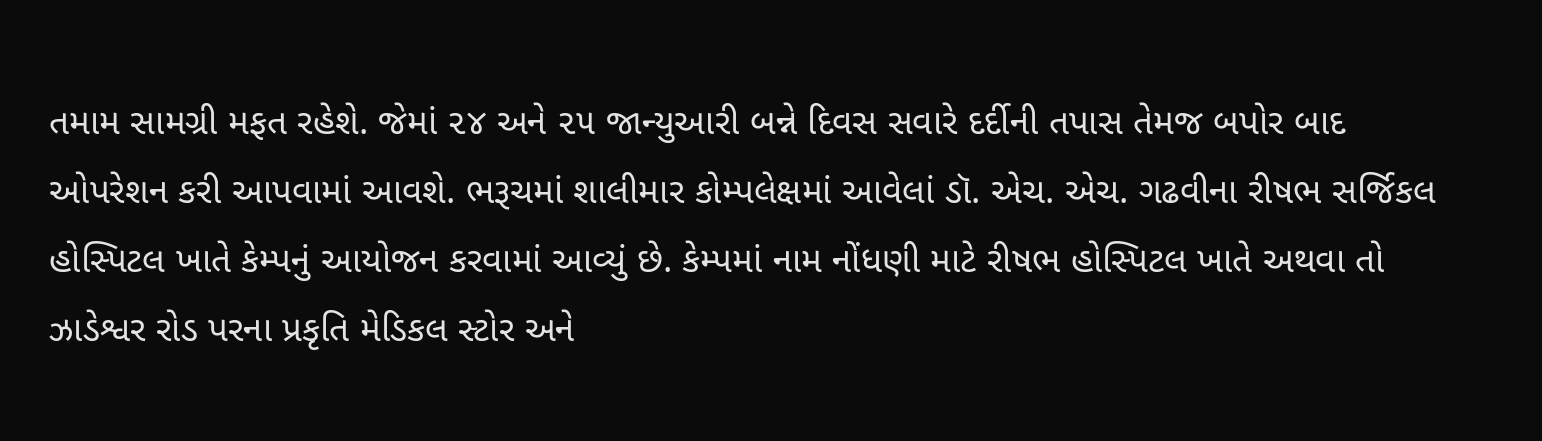તમામ સામગ્રી મફત રહેશે. જેમાં ૨૪ અને ૨૫ જાન્યુઆરી બન્ને દિવસ સવારે દર્દીની તપાસ તેમજ બપોર બાદ ઓપરેશન કરી આપવામાં આવશે. ભરૂચમાં શાલીમાર કોમ્પલેક્ષમાં આવેલાં ડૉ. એચ. એચ. ગઢવીના રીષભ સર્જિકલ હોસ્પિટલ ખાતે કેમ્પનું આયોજન કરવામાં આવ્યું છે. કેમ્પમાં નામ નોંધણી માટે રીષભ હોસ્પિટલ ખાતે અથવા તો ઝાડેશ્વર રોડ પરના પ્રકૃતિ મેડિકલ સ્ટોર અને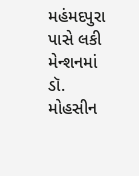મહંમદપુરા પાસે લકી મેન્શનમાં ડૉ. મોહસીન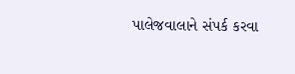પાલેજવાલાને સંપર્ક કરવા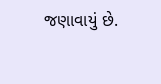જણાવાયું છે.